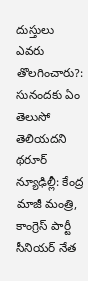దుస్తులు ఎవరు తొలగించారు?: సునందకు ఏం తెలుసో తెలియదని థరూర్
న్యూఢిల్లీ: కేంద్ర మాజీ మంత్రి, కాంగ్రెస్ పార్టీ సీనియర్ నేత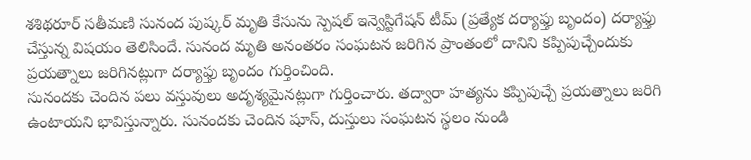శశిథరూర్ సతీమణి సునంద పుష్కర్ మృతి కేసును స్పెషల్ ఇన్వెస్టిగేషన్ టీమ్ (ప్రత్యేక దర్యాఫ్తు బృందం) దర్యాఫ్తు చేస్తున్న విషయం తెలిసిందే. సునంద మృతి అనంతరం సంఘటన జరిగిన ప్రాంతంలో దానిని కప్పిపుచ్చేందుకు ప్రయత్నాలు జరిగినట్లుగా దర్యాఫ్తు బృందం గుర్తించింది.
సునందకు చెందిన పలు వస్తువులు అదృశ్యమైనట్లుగా గుర్తించారు. తద్వారా హత్యను కప్పిపుచ్చే ప్రయత్నాలు జరిగి ఉంటాయని భావిస్తున్నారు. సునందకు చెందిన షూస్, దుస్తులు సంఘటన స్థలం నుండి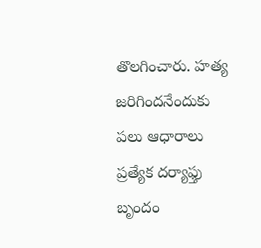తొలగించారు. హత్య జరిగిందనేందుకు పలు ఆధారాలు ప్రత్యేక దర్యాఫ్తు బృందం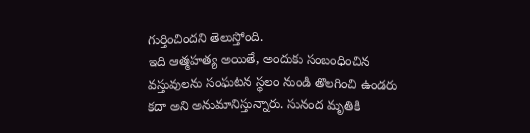గుర్తించిందని తెలుస్తోంది.
ఇది ఆత్మహత్య అయితే, అందుకు సంబంధించిన వస్తువులను సంఘటన స్థలం నుండి తొలగించి ఉండరు కదా అని అనుమానిస్తున్నారు. సునంద మృతికి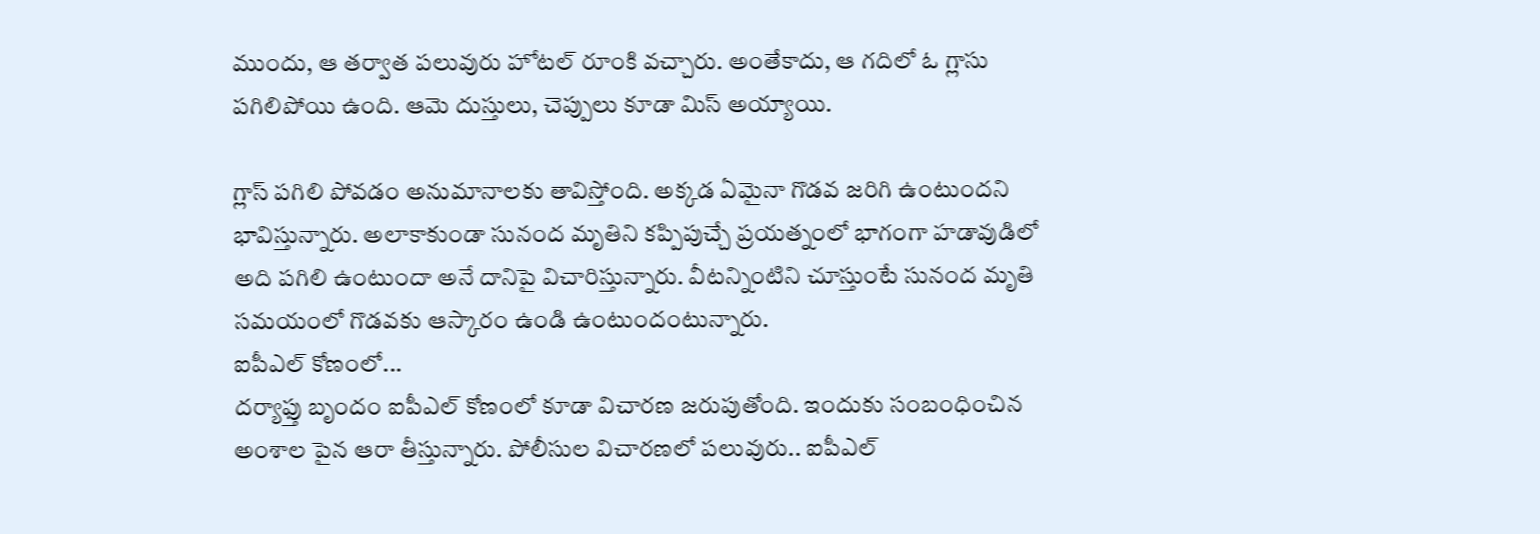ముందు, ఆ తర్వాత పలువురు హోటల్ రూంకి వచ్చారు. అంతేకాదు, ఆ గదిలో ఓ గ్లాసు పగిలిపోయి ఉంది. ఆమె దుస్తులు, చెప్పులు కూడా మిస్ అయ్యాయి.

గ్లాస్ పగిలి పోవడం అనుమానాలకు తావిస్తోంది. అక్కడ ఏమైనా గొడవ జరిగి ఉంటుందని భావిస్తున్నారు. అలాకాకుండా సునంద మృతిని కప్పిపుచ్చే ప్రయత్నంలో భాగంగా హడావుడిలో అది పగిలి ఉంటుందా అనే దానిపై విచారిస్తున్నారు. వీటన్నింటిని చూస్తుంటే సునంద మృతి సమయంలో గొడవకు ఆస్కారం ఉండి ఉంటుందంటున్నారు.
ఐపీఎల్ కోణంలో...
దర్యాఫ్తు బృందం ఐపీఎల్ కోణంలో కూడా విచారణ జరుపుతోంది. ఇందుకు సంబంధించిన అంశాల పైన ఆరా తీస్తున్నారు. పోలీసుల విచారణలో పలువురు.. ఐపీఎల్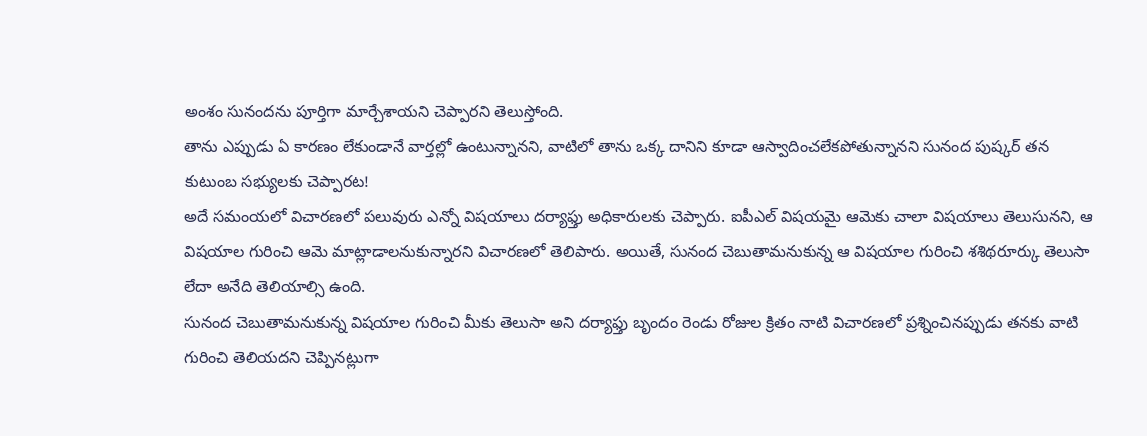అంశం సునందను పూర్తిగా మార్చేశాయని చెప్పారని తెలుస్తోంది.
తాను ఎప్పుడు ఏ కారణం లేకుండానే వార్తల్లో ఉంటున్నానని, వాటిలో తాను ఒక్క దానిని కూడా ఆస్వాదించలేకపోతున్నానని సునంద పుష్కర్ తన కుటుంబ సభ్యులకు చెప్పారట!
అదే సమంయలో విచారణలో పలువురు ఎన్నో విషయాలు దర్యాఫ్తు అధికారులకు చెప్పారు. ఐపీఎల్ విషయమై ఆమెకు చాలా విషయాలు తెలుసునని, ఆ విషయాల గురించి ఆమె మాట్లాడాలనుకున్నారని విచారణలో తెలిపారు. అయితే, సునంద చెబుతామనుకున్న ఆ విషయాల గురించి శశిథరూర్కు తెలుసా లేదా అనేది తెలియాల్సి ఉంది.
సునంద చెబుతామనుకున్న విషయాల గురించి మీకు తెలుసా అని దర్యాఫ్తు బృందం రెండు రోజుల క్రితం నాటి విచారణలో ప్రశ్నించినప్పుడు తనకు వాటి గురించి తెలియదని చెప్పినట్లుగా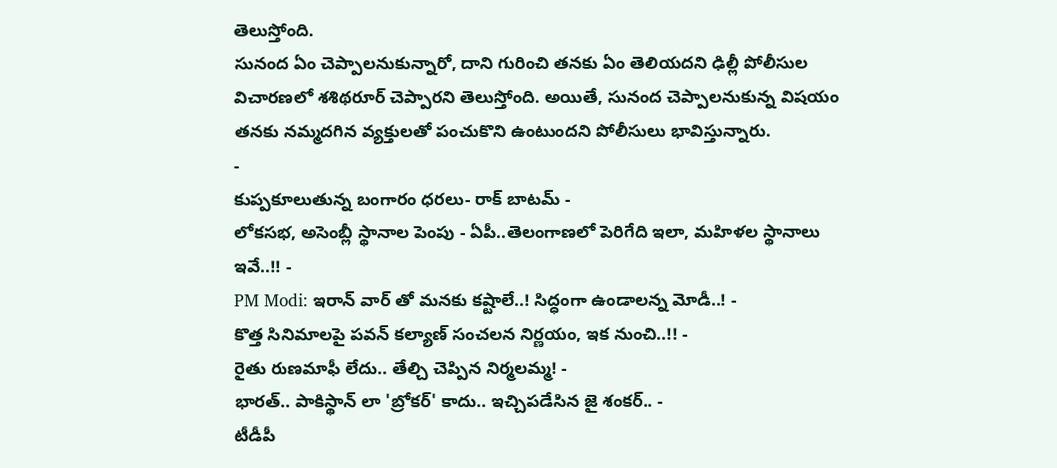తెలుస్తోంది.
సునంద ఏం చెప్పాలనుకున్నారో, దాని గురించి తనకు ఏం తెలియదని ఢిల్లీ పోలీసుల విచారణలో శశిథరూర్ చెప్పారని తెలుస్తోంది. అయితే, సునంద చెప్పాలనుకున్న విషయం తనకు నమ్మదగిన వ్యక్తులతో పంచుకొని ఉంటుందని పోలీసులు భావిస్తున్నారు.
-
కుప్పకూలుతున్న బంగారం ధరలు- రాక్ బాటమ్ -
లోకసభ, అసెంబ్లీ స్థానాల పెంపు - ఏపీ..తెలంగాణలో పెరిగేది ఇలా, మహిళల స్థానాలు ఇవే..!! -
PM Modi: ఇరాన్ వార్ తో మనకు కష్టాలే..! సిద్ధంగా ఉండాలన్న మోడీ..! -
కొత్త సినిమాలపై పవన్ కల్యాణ్ సంచలన నిర్ణయం, ఇక నుంచి..!! -
రైతు రుణమాఫీ లేదు.. తేల్చి చెప్పిన నిర్మలమ్మ! -
భారత్.. పాకిస్థాన్ లా 'బ్రోకర్' కాదు.. ఇచ్చిపడేసిన జై శంకర్.. -
టీడీపీ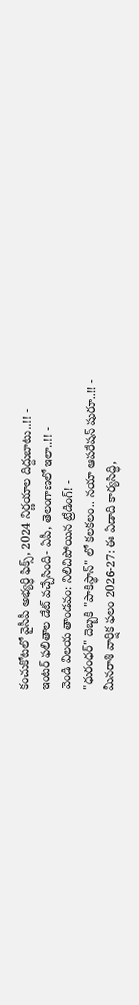కంచుకోటలో వైసీపీ అభ్యర్ధి ఫిక్స్, 2024 నిర్ణయాల దిద్దుబాటు..!! -
ఇంటర్ ఫలితాల డేట్ వచ్చేసింది- ఏపీ, తెలంగాణలో ఇలా..!! -
వెండి విలయ తాండవం: నిలిచిపోయిన ట్రేడింగ్! -
"ధురంధర్" దెబ్బకి "పాకిస్థాన్" లో కలకలం.. నయా ఆపరేషన్ షురూ..!! -
మీనరాశి వార్షిక ఫలం 2026-27: ఈ ఏడాది కార్యసిద్ధి,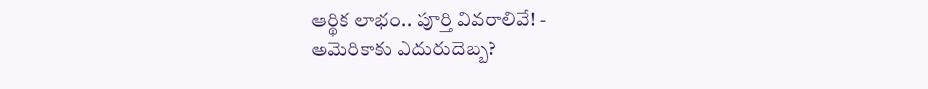ఆర్థిక లాభం.. పూర్తి వివరాలివే! -
అమెరికాకు ఎదురుదెబ్బ?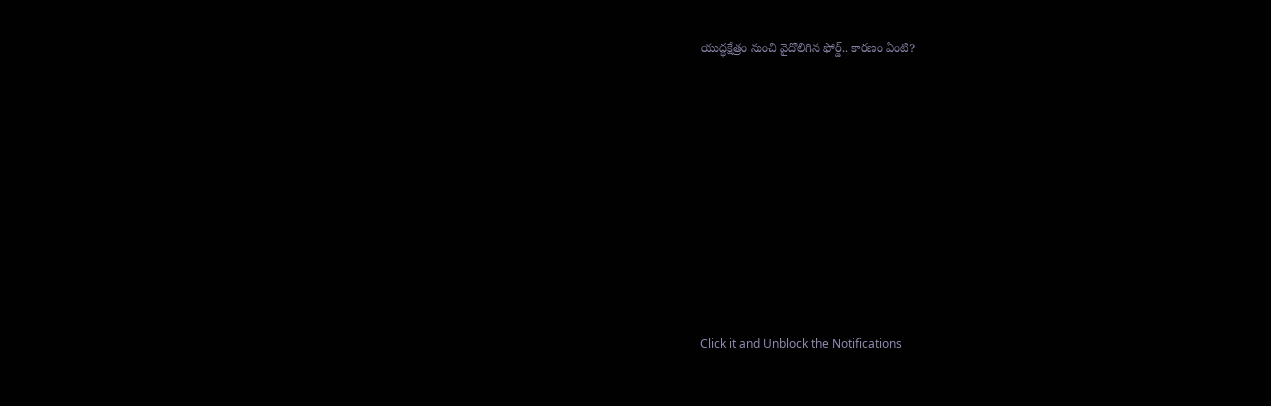యుద్ధక్షేత్రం నుంచి వైదొలిగిన ఫోర్డ్.. కారణం ఏంటి?












Click it and Unblock the Notifications